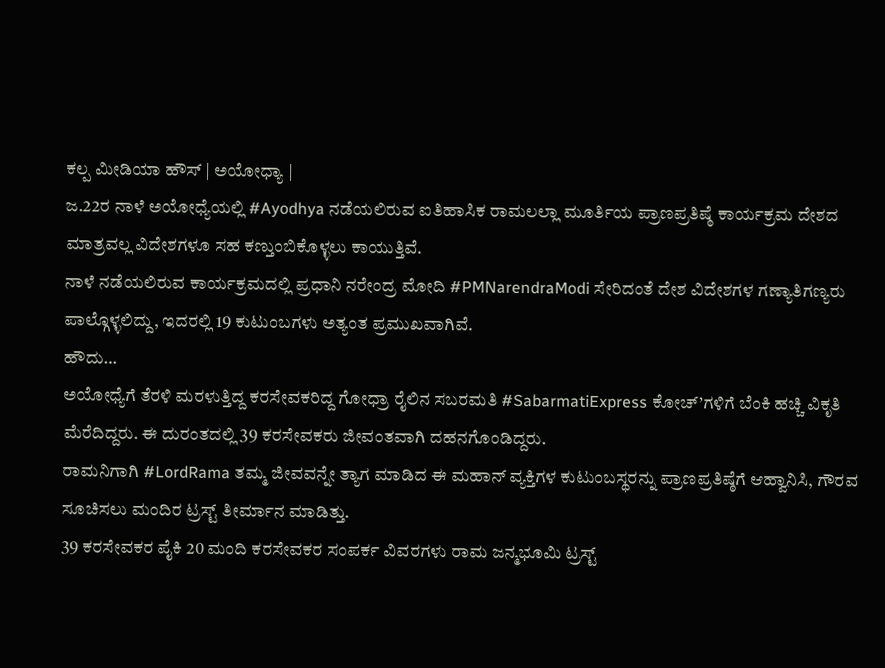ಕಲ್ಪ ಮೀಡಿಯಾ ಹೌಸ್ | ಅಯೋಧ್ಯಾ |
ಜ.22ರ ನಾಳೆ ಅಯೋಧ್ಯೆಯಲ್ಲಿ #Ayodhya ನಡೆಯಲಿರುವ ಐತಿಹಾಸಿಕ ರಾಮಲಲ್ಲಾ ಮೂರ್ತಿಯ ಪ್ರಾಣಪ್ರತಿಷ್ಠೆ ಕಾರ್ಯಕ್ರಮ ದೇಶದ ಮಾತ್ರವಲ್ಲ ವಿದೇಶಗಳೂ ಸಹ ಕಣ್ತುಂಬಿಕೊಳ್ಳಲು ಕಾಯುತ್ತಿವೆ.
ನಾಳೆ ನಡೆಯಲಿರುವ ಕಾರ್ಯಕ್ರಮದಲ್ಲಿ ಪ್ರಧಾನಿ ನರೇಂದ್ರ ಮೋದಿ #PMNarendraModi ಸೇರಿದಂತೆ ದೇಶ ವಿದೇಶಗಳ ಗಣ್ಯಾತಿಗಣ್ಯರು ಪಾಲ್ಗೊಳ್ಳಲಿದ್ದು, ಇದರಲ್ಲಿ 19 ಕುಟುಂಬಗಳು ಅತ್ಯಂತ ಪ್ರಮುಖವಾಗಿವೆ.
ಹೌದು…
ಅಯೋಧ್ಯೆಗೆ ತೆರಳಿ ಮರಳುತ್ತಿದ್ದ ಕರಸೇವಕರಿದ್ದ ಗೋಧ್ರಾ ರೈಲಿನ ಸಬರಮತಿ #SabarmatiExpress ಕೋಚ್’ಗಳಿಗೆ ಬೆಂಕಿ ಹಚ್ಚಿ ವಿಕೃತಿ ಮೆರೆದಿದ್ದರು. ಈ ದುರಂತದಲ್ಲಿ 39 ಕರಸೇವಕರು ಜೀವಂತವಾಗಿ ದಹನಗೊಂಡಿದ್ದರು.
ರಾಮನಿಗಾಗಿ #LordRama ತಮ್ಮ ಜೀವವನ್ನೇ ತ್ಯಾಗ ಮಾಡಿದ ಈ ಮಹಾನ್ ವ್ಯಕ್ತಿಗಳ ಕುಟುಂಬಸ್ಥರನ್ನು ಪ್ರಾಣಪ್ರತಿಷ್ಠೆಗೆ ಆಹ್ವಾನಿಸಿ, ಗೌರವ ಸೂಚಿಸಲು ಮಂದಿರ ಟ್ರಸ್ಟ್ ತೀರ್ಮಾನ ಮಾಡಿತ್ತು.
39 ಕರಸೇವಕರ ಪೈಕಿ 20 ಮಂದಿ ಕರಸೇವಕರ ಸಂಪರ್ಕ ವಿವರಗಳು ರಾಮ ಜನ್ಮಭೂಮಿ ಟ್ರಸ್ಟ್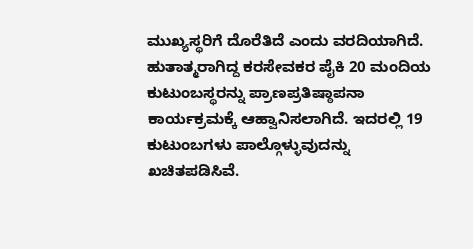ಮುಖ್ಯಸ್ಥರಿಗೆ ದೊರೆತಿದೆ ಎಂದು ವರದಿಯಾಗಿದೆ.
ಹುತಾತ್ಮರಾಗಿದ್ದ ಕರಸೇವಕರ ಪೈಕಿ 20 ಮಂದಿಯ ಕುಟುಂಬಸ್ಥರನ್ನು ಪ್ರಾಣಪ್ರತಿಷ್ಠಾಪನಾ ಕಾರ್ಯಕ್ರಮಕ್ಕೆ ಆಹ್ವಾನಿಸಲಾಗಿದೆ. ಇದರಲ್ಲಿ 19 ಕುಟುಂಬಗಳು ಪಾಲ್ಗೊಳ್ಳುವುದನ್ನು ಖಚಿತಪಡಿಸಿವೆ.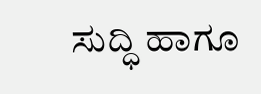ಸುದ್ಧಿ ಹಾಗೂ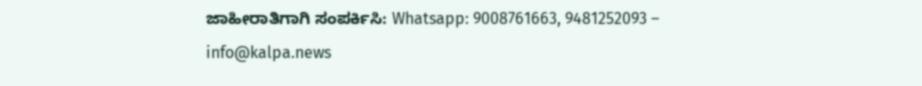ಜಾಹೀರಾತಿಗಾಗಿ ಸಂಪರ್ಕಿಸಿ: Whatsapp: 9008761663, 9481252093 – info@kalpa.news